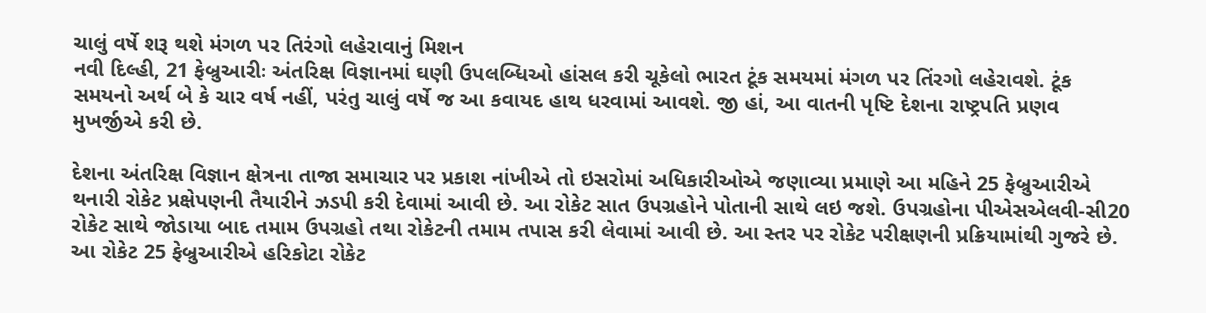ચાલું વર્ષે શરૂ થશે મંગળ પર તિરંગો લહેરાવાનું મિશન
નવી દિલ્હી, 21 ફેબ્રુઆરીઃ અંતરિક્ષ વિજ્ઞાનમાં ઘણી ઉપલબ્ધિઓ હાંસલ કરી ચૂકેલો ભારત ટૂંક સમયમાં મંગળ પર તિંરગો લહેરાવશે. ટૂંક સમયનો અર્થ બે કે ચાર વર્ષ નહીં, પરંતુ ચાલું વર્ષે જ આ કવાયદ હાથ ધરવામાં આવશે. જી હાં, આ વાતની પૃષ્ટિ દેશના રાષ્ટ્રપતિ પ્રણવ મુખર્જીએ કરી છે.

દેશના અંતરિક્ષ વિજ્ઞાન ક્ષેત્રના તાજા સમાચાર પર પ્રકાશ નાંખીએ તો ઇસરોમાં અધિકારીઓએ જણાવ્યા પ્રમાણે આ મહિને 25 ફેબ્રુઆરીએ થનારી રોકેટ પ્રક્ષેપણની તૈયારીને ઝડપી કરી દેવામાં આવી છે. આ રોકેટ સાત ઉપગ્રહોને પોતાની સાથે લઇ જશે. ઉપગ્રહોના પીએસએલવી-સી20 રોકેટ સાથે જોડાયા બાદ તમામ ઉપગ્રહો તથા રોકેટની તમામ તપાસ કરી લેવામાં આવી છે. આ સ્તર પર રોકેટ પરીક્ષણની પ્રક્રિયામાંથી ગુજરે છે. આ રોકેટ 25 ફેબ્રુઆરીએ હરિકોટા રોકેટ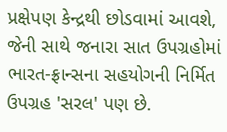પ્રક્ષેપણ કેન્દ્રથી છોડવામાં આવશે, જેની સાથે જનારા સાત ઉપગ્રહોમાં ભારત-ફ્રાન્સના સહયોગની નિર્મિત ઉપગ્રહ 'સરલ' પણ છે.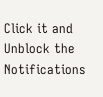Click it and Unblock the Notifications